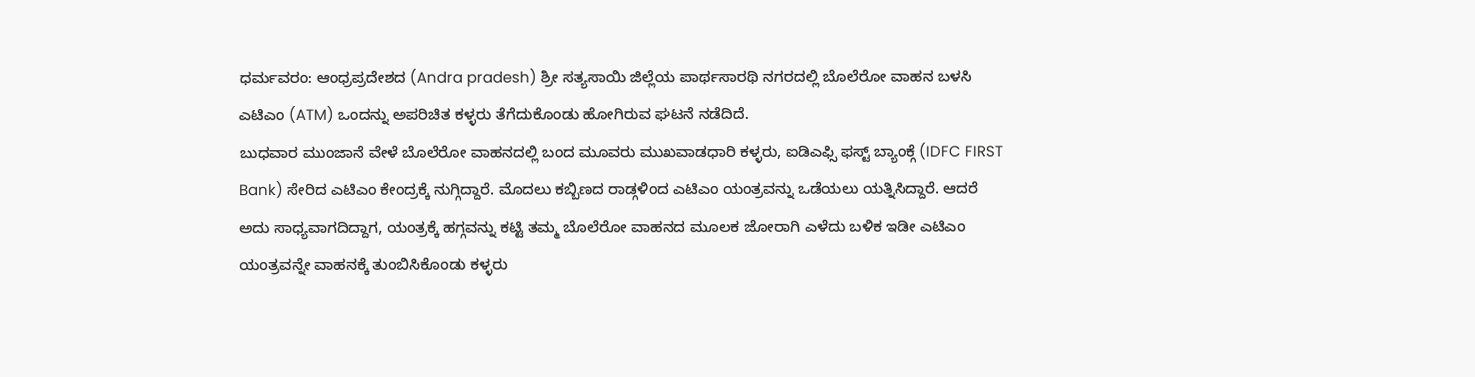ಧರ್ಮವರಂ: ಆಂಧ್ರಪ್ರದೇಶದ (Andra pradesh) ಶ್ರೀ ಸತ್ಯಸಾಯಿ ಜಿಲ್ಲೆಯ ಪಾರ್ಥಸಾರಥಿ ನಗರದಲ್ಲಿ ಬೊಲೆರೋ ವಾಹನ ಬಳಸಿ ಎಟಿಎಂ (ATM) ಒಂದನ್ನು ಅಪರಿಚಿತ ಕಳ್ಳರು ತೆಗೆದುಕೊಂಡು ಹೋಗಿರುವ ಘಟನೆ ನಡೆದಿದೆ.
ಬುಧವಾರ ಮುಂಜಾನೆ ವೇಳೆ ಬೊಲೆರೋ ವಾಹನದಲ್ಲಿ ಬಂದ ಮೂವರು ಮುಖವಾಡಧಾರಿ ಕಳ್ಳರು, ಐಡಿಎಫ್ಸಿ ಫಸ್ಟ್ ಬ್ಯಾಂಕ್ಗೆ (IDFC FIRST Bank) ಸೇರಿದ ಎಟಿಎಂ ಕೇಂದ್ರಕ್ಕೆ ನುಗ್ಗಿದ್ದಾರೆ. ಮೊದಲು ಕಬ್ಬಿಣದ ರಾಡ್ಗಳಿಂದ ಎಟಿಎಂ ಯಂತ್ರವನ್ನು ಒಡೆಯಲು ಯತ್ನಿಸಿದ್ದಾರೆ. ಆದರೆ ಅದು ಸಾಧ್ಯವಾಗದಿದ್ದಾಗ, ಯಂತ್ರಕ್ಕೆ ಹಗ್ಗವನ್ನು ಕಟ್ಟಿ ತಮ್ಮ ಬೊಲೆರೋ ವಾಹನದ ಮೂಲಕ ಜೋರಾಗಿ ಎಳೆದು ಬಳಿಕ ಇಡೀ ಎಟಿಎಂ ಯಂತ್ರವನ್ನೇ ವಾಹನಕ್ಕೆ ತುಂಬಿಸಿಕೊಂಡು ಕಳ್ಳರು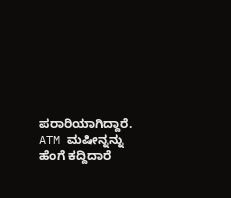ಪರಾರಿಯಾಗಿದ್ದಾರೆ.
ATM ಮಷೀನ್ನನ್ನು ಹೆಂಗೆ ಕದ್ದಿದಾರೆ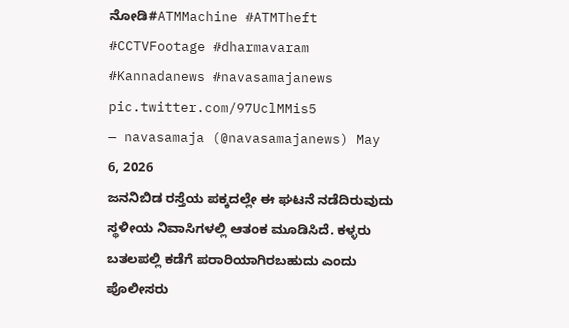ನೋಡಿ#ATMMachine #ATMTheft #CCTVFootage #dharmavaram #Kannadanews #navasamajanews pic.twitter.com/97UclMMis5
— navasamaja (@navasamajanews) May 6, 2026
ಜನನಿಬಿಡ ರಸ್ತೆಯ ಪಕ್ಕದಲ್ಲೇ ಈ ಘಟನೆ ನಡೆದಿರುವುದು ಸ್ಥಳೀಯ ನಿವಾಸಿಗಳಲ್ಲಿ ಆತಂಕ ಮೂಡಿಸಿದೆ. ಕಳ್ಳರು ಬತಲಪಲ್ಲಿ ಕಡೆಗೆ ಪರಾರಿಯಾಗಿರಬಹುದು ಎಂದು ಪೊಲೀಸರು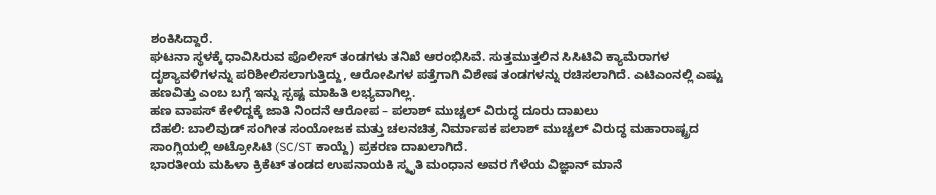ಶಂಕಿಸಿದ್ದಾರೆ.
ಘಟನಾ ಸ್ಥಳಕ್ಕೆ ಧಾವಿಸಿರುವ ಪೊಲೀಸ್ ತಂಡಗಳು ತನಿಖೆ ಆರಂಭಿಸಿವೆ. ಸುತ್ತಮುತ್ತಲಿನ ಸಿಸಿಟಿವಿ ಕ್ಯಾಮೆರಾಗಳ ದೃಶ್ಯಾವಳಿಗಳನ್ನು ಪರಿಶೀಲಿಸಲಾಗುತ್ತಿದ್ದು, ಆರೋಪಿಗಳ ಪತ್ತೆಗಾಗಿ ವಿಶೇಷ ತಂಡಗಳನ್ನು ರಚಿಸಲಾಗಿದೆ. ಎಟಿಎಂನಲ್ಲಿ ಎಷ್ಟು ಹಣವಿತ್ತು ಎಂಬ ಬಗ್ಗೆ ಇನ್ನು ಸ್ಪಷ್ಟ ಮಾಹಿತಿ ಲಭ್ಯವಾಗಿಲ್ಲ.
ಹಣ ವಾಪಸ್ ಕೇಳಿದ್ದಕ್ಕೆ ಜಾತಿ ನಿಂದನೆ ಆರೋಪ – ಪಲಾಶ್ ಮುಚ್ಚಲ್ ವಿರುದ್ಧ ದೂರು ದಾಖಲು
ದೆಹಲಿ: ಬಾಲಿವುಡ್ ಸಂಗೀತ ಸಂಯೋಜಕ ಮತ್ತು ಚಲನಚಿತ್ರ ನಿರ್ಮಾಪಕ ಪಲಾಶ್ ಮುಚ್ಚಲ್ ವಿರುದ್ಧ ಮಹಾರಾಷ್ಟ್ರದ ಸಾಂಗ್ಲಿಯಲ್ಲಿ ಅಟ್ರೋಸಿಟಿ (SC/ST ಕಾಯ್ದೆ) ಪ್ರಕರಣ ದಾಖಲಾಗಿದೆ.
ಭಾರತೀಯ ಮಹಿಳಾ ಕ್ರಿಕೆಟ್ ತಂಡದ ಉಪನಾಯಕಿ ಸ್ಮೃತಿ ಮಂಧಾನ ಅವರ ಗೆಳೆಯ ವಿಜ್ಞಾನ್ ಮಾನೆ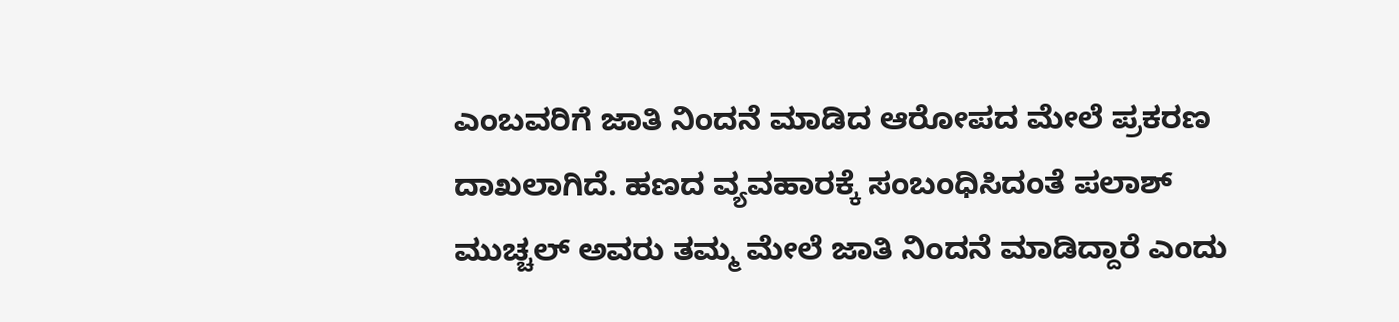ಎಂಬವರಿಗೆ ಜಾತಿ ನಿಂದನೆ ಮಾಡಿದ ಆರೋಪದ ಮೇಲೆ ಪ್ರಕರಣ ದಾಖಲಾಗಿದೆ. ಹಣದ ವ್ಯವಹಾರಕ್ಕೆ ಸಂಬಂಧಿಸಿದಂತೆ ಪಲಾಶ್ ಮುಚ್ಚಲ್ ಅವರು ತಮ್ಮ ಮೇಲೆ ಜಾತಿ ನಿಂದನೆ ಮಾಡಿದ್ದಾರೆ ಎಂದು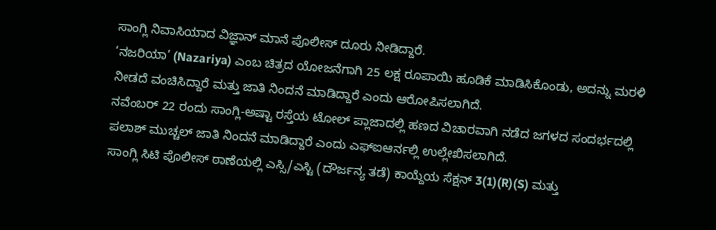ಸಾಂಗ್ಲಿ ನಿವಾಸಿಯಾದ ವಿಜ್ಞಾನ್ ಮಾನೆ ಪೊಲೀಸ್ ದೂರು ನೀಡಿದ್ದಾರೆ.
‘ನಜರಿಯಾ’ (Nazariya) ಎಂಬ ಚಿತ್ರದ ಯೋಜನೆಗಾಗಿ 25 ಲಕ್ಷ ರೂಪಾಯಿ ಹೂಡಿಕೆ ಮಾಡಿಸಿಕೊಂಡು, ಅದನ್ನು ಮರಳಿ ನೀಡದೆ ವಂಚಿಸಿದ್ದಾರೆ ಮತ್ತು ಜಾತಿ ನಿಂದನೆ ಮಾಡಿದ್ದಾರೆ ಎಂದು ಆರೋಪಿಸಲಾಗಿದೆ.
ನವೆಂಬರ್ 22 ರಂದು ಸಾಂಗ್ಲಿ-ಅಷ್ಟಾ ರಸ್ತೆಯ ಟೋಲ್ ಪ್ಲಾಜಾದಲ್ಲಿ ಹಣದ ವಿಚಾರವಾಗಿ ನಡೆದ ಜಗಳದ ಸಂದರ್ಭದಲ್ಲಿ ಪಲಾಶ್ ಮುಚ್ಚಲ್ ಜಾತಿ ನಿಂದನೆ ಮಾಡಿದ್ದಾರೆ ಎಂದು ಎಫ್ಐಆರ್ನಲ್ಲಿ ಉಲ್ಲೇಖಿಸಲಾಗಿದೆ.
ಸಾಂಗ್ಲಿ ಸಿಟಿ ಪೊಲೀಸ್ ಠಾಣೆಯಲ್ಲಿ ಎಸ್ಸಿ/ಎಸ್ಟಿ (ದೌರ್ಜನ್ಯ ತಡೆ) ಕಾಯ್ದೆಯ ಸೆಕ್ಷನ್ 3(1)(R)(S) ಮತ್ತು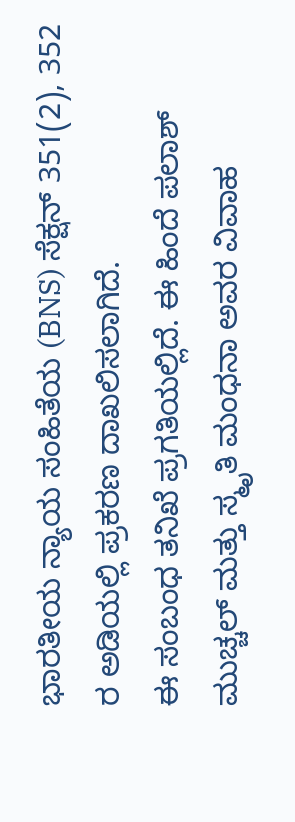ಭಾರತೀಯ ನ್ಯಾಯ ಸಂಹಿತೆಯ (BNS) ಸೆಕ್ಷನ್ 351(2), 352 ರ ಅಡಿಯಲ್ಲಿ ಪ್ರಕರಣ ದಾಖಲಿಸಲಾಗಿದೆ.
ಈ ಸಂಬಂಧ ತನಿಖೆ ಪ್ರಗತಿಯಲ್ಲಿದೆ. ಈ ಹಿಂದೆ ಪಲಾಶ್ ಮುಚ್ಚಲ್ ಮತ್ತು ಸ್ಮೃತಿ ಮಂಧನಾ ಅವರ ವಿವಾಹ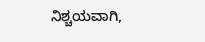ನಿಶ್ಚಯವಾಗಿ,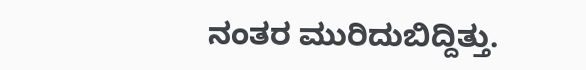ನಂತರ ಮುರಿದುಬಿದ್ದಿತ್ತು.